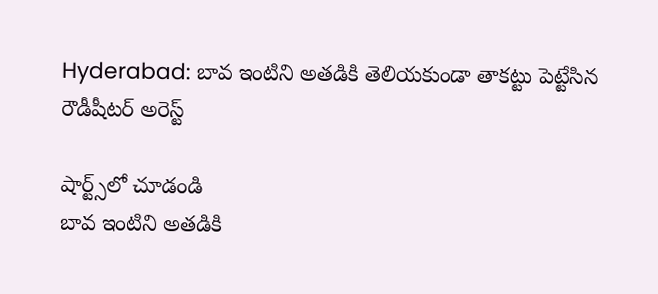Hyderabad: బావ ఇంటిని అతడికి తెలియకుండా తాకట్టు పెట్టేసిన రౌడీషీటర్ అరెస్ట్

షార్ట్స్‌లో చూడండి
బావ ఇంటిని అతడికి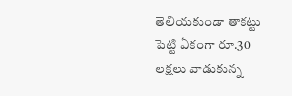తెలియకుండా తాకట్టు పెట్టి ఏకంగా రూ.30 లక్షలు వాడుకున్న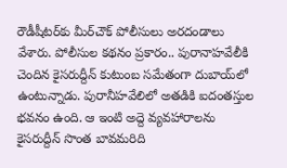రౌడీషీటర్‌కు మీర్‌చౌక్ పోలీసులు అరదండాలు వేశారు. పోలీసుల కథనం ప్రకారం.. పురానాహవేలీకి చెందిన కైసరుద్దీన్ కుటుంబ సమేతంగా దుబాయ్‌లో ఉంటున్నాడు. పురానీహవేలిలో అతడికి ఐదంతస్తుల భవనం ఉంది. ఆ ఇంటి అద్దె వ్యవహారాలను కైసరుద్దీన్ సొంత బావమరిది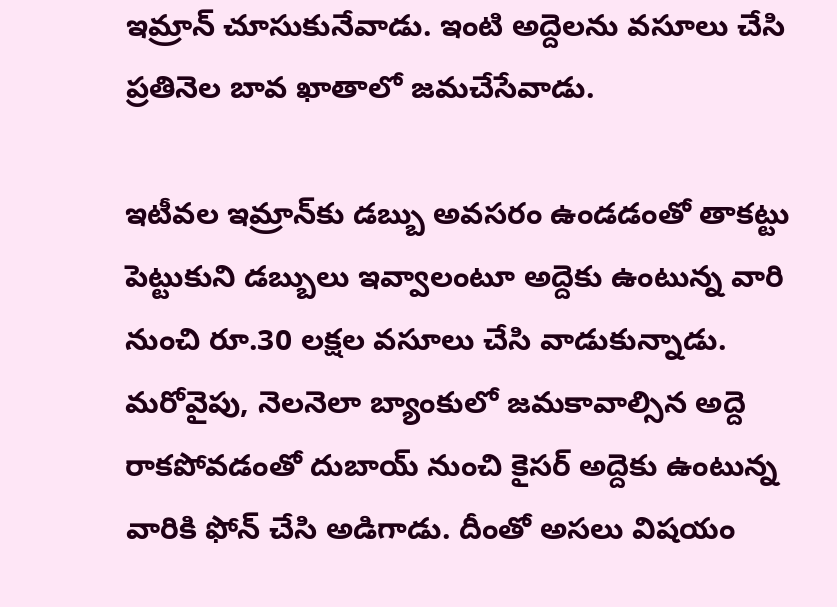ఇమ్రాన్ చూసుకునేవాడు. ఇంటి అద్దెలను వసూలు చేసి ప్రతినెల బావ ఖాతాలో జమచేసేవాడు.

ఇటీవల ఇమ్రాన్‌కు డబ్బు అవసరం ఉండడంతో తాకట్టు పెట్టుకుని డబ్బులు ఇవ్వాలంటూ అద్దెకు ఉంటున్న వారి నుంచి రూ.30 లక్షల వసూలు చేసి వాడుకున్నాడు. మరోవైపు, నెలనెలా బ్యాంకులో జమకావాల్సిన అద్దె రాకపోవడంతో దుబాయ్ నుంచి కైసర్ అద్దెకు ఉంటున్న వారికి ఫోన్ చేసి అడిగాడు. దీంతో అసలు విషయం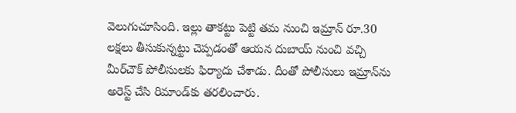వెలుగుచూసింది. ఇల్లు తాకట్టు పెట్టి తమ నుంచి ఇమ్రాన్ రూ.30 లక్షలు తీసుకున్నట్టు చెప్పడంతో ఆయన దుబాయ్ నుంచి వచ్చి మీర్‌చౌక్ పోలీసులకు ఫిర్యాదు చేశాడు. దీంతో పోలీసులు ఇమ్రాన్‌ను అరెస్ట్ చేసి రిమాండ్‌కు తరలించారు.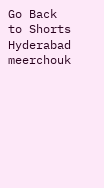Go Back to Shorts
Hyderabad
meerchouk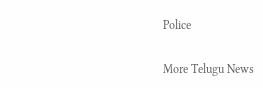Police

More Telugu News